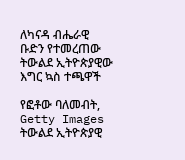ለካናዳ ብሔራዊ ቡድን የተመረጠው ትውልደ ኢትዮጵያዊው እግር ኳስ ተጫዋች

የፎቶው ባለመብት, Getty Images
ትውልደ ኢትዮጵያዊ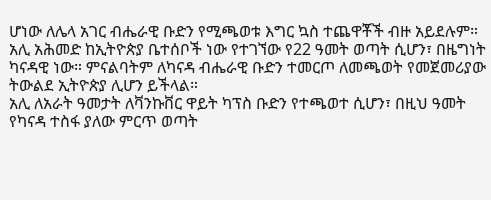ሆነው ለሌላ አገር ብሔራዊ ቡድን የሚጫወቱ እግር ኳስ ተጨዋቾች ብዙ አይደሉም።
አሊ አሕመድ ከኢትዮጵያ ቤተሰቦች ነው የተገኘው የ22 ዓመት ወጣት ሲሆን፣ በዜግነት ካናዳዊ ነው። ምናልባትም ለካናዳ ብሔራዊ ቡድን ተመርጦ ለመጫወት የመጀመሪያው ትውልደ ኢትዮጵያ ሊሆን ይችላል።
አሊ ለአራት ዓመታት ለቫንኩቨር ዋይት ካፕስ ቡድን የተጫወተ ሲሆን፣ በዚህ ዓመት የካናዳ ተስፋ ያለው ምርጥ ወጣት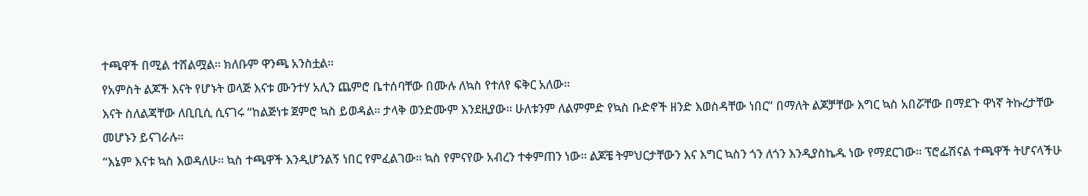ተጫዋች በሚል ተሸልሟል። ክለቡም ዋንጫ አንስቷል።
የአምስት ልጆች እናት የሆኑት ወላጅ እናቱ ሙንተሃ አሊን ጨምሮ ቤተሰባቸው በሙሉ ለኳስ የተለየ ፍቅር አለው።
እናት ስለልጃቸው ለቢቢሲ ሲናገሩ “ከልጅነቱ ጀምሮ ኳስ ይወዳል። ታላቅ ወንድሙም እንደዚያው። ሁለቱንም ለልምምድ የኳስ ቡድኖች ዘንድ እወስዳቸው ነበር” በማለት ልጆቻቸው እግር ኳስ አበሯቸው በማደጉ ዋነኛ ትኩረታቸው መሆኑን ይናገራሉ።
“እኔም እናቱ ኳስ እወዳለሁ። ኳስ ተጫዋች እንዲሆንልኝ ነበር የምፈልገው። ኳስ የምናየው አብረን ተቀምጠን ነው። ልጆቼ ትምህርታቸውን እና እግር ኳስን ጎን ለጎን እንዲያስኬዱ ነው የማደርገው። ፕሮፌሽናል ተጫዋች ትሆናላችሁ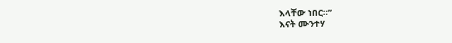እላቸው ነበር።”
እናት ሙንተሃ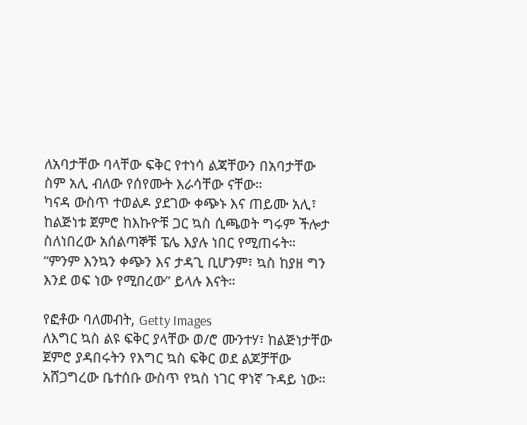ለአባታቸው ባላቸው ፍቅር የተነሳ ልጃቸውን በአባታቸው ስም አሊ ብለው የሰየሙት እራሳቸው ናቸው።
ካናዳ ውስጥ ተወልዶ ያደገው ቀጭኑ እና ጠይሙ አሊ፣ ከልጅነቱ ጀምሮ ከእኩዮቹ ጋር ኳስ ሲጫወት ግሩም ችሎታ ስለነበረው አሰልጣኞቹ ፔሌ እያሉ ነበር የሚጠሩት።
“ምንም እንኳን ቀጭን እና ታዳጊ ቢሆንም፣ ኳስ ከያዘ ግን እንደ ወፍ ነው የሚበረው” ይላሉ እናት።

የፎቶው ባለመብት, Getty Images
ለእግር ኳስ ልዩ ፍቅር ያላቸው ወ/ሮ ሙንተሃ፣ ከልጅነታቸው ጀምሮ ያዳበሩትን የእግር ኳስ ፍቅር ወደ ልጆቻቸው አሸጋግረው ቤተሰቡ ውስጥ የኳስ ነገር ዋነኛ ጉዳይ ነው።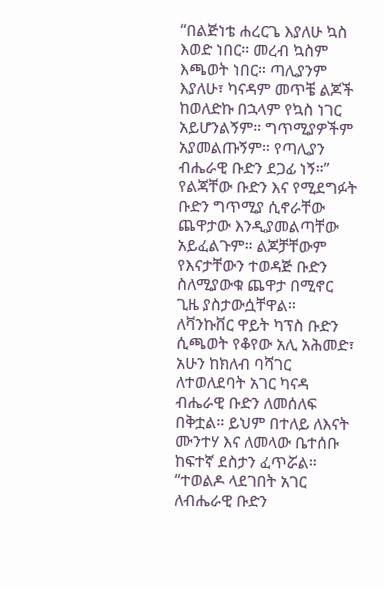“በልጅነቴ ሐረርጌ እያለሁ ኳስ እወድ ነበር። መረብ ኳስም እጫወት ነበር። ጣሊያንም እያለሁ፣ ካናዳም መጥቼ ልጆች ከወለድኩ በኋላም የኳስ ነገር አይሆንልኝም። ግጥሚያዎችም አያመልጡኝም። የጣሊያን ብሔራዊ ቡድን ደጋፊ ነኝ።”
የልጃቸው ቡድን እና የሚደግፉት ቡድን ግጥሚያ ሲኖራቸው ጨዋታው እንዲያመልጣቸው አይፈልጉም። ልጆቻቸውም የእናታቸውን ተወዳጅ ቡድን ስለሚያውቁ ጨዋታ በሚኖር ጊዜ ያስታውሷቸዋል።
ለቫንኩቨር ዋይት ካፕስ ቡድን ሲጫወት የቆየው አሊ አሕመድ፣ አሁን ከክለብ ባሻገር ለተወለደባት አገር ካናዳ ብሔራዊ ቡድን ለመሰለፍ በቅቷል። ይህም በተለይ ለእናት ሙንተሃ እና ለመላው ቤተሰቡ ከፍተኛ ደስታን ፈጥሯል።
“ተወልዶ ላደገበት አገር ለብሔራዊ ቡድን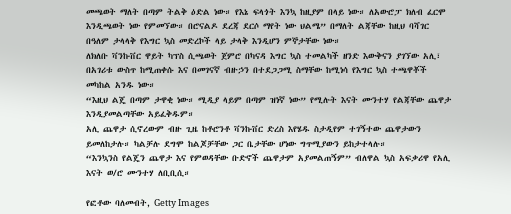መጫወት ማለት በጣም ትልቅ ዕድል ነው። የእኔ ፍላጎት እንኳ ከዚያም በላይ ነው። ለአውሮፓ ክለብ ፈርሞ እንዲጫወት ነው የምመኘው። በሮናልዶ ደረጃ ደርሶ ማየት ነው ህልሜ” በማለት ልጃቸው ከዚህ ባሻገር በዓለም ታላላቅ የእግር ኳስ መድረኮች ላይ ታላቅ እንዲሆን ምኞታቸው ነው።
ለክለቡ ቫንኩቨር ዋይት ካፕስ ሲጫወት ጀምሮ በካናዳ እግር ኳስ ተመልካች ዘንድ እውቅናን ያገኘው አሊ፣ በአገሪቱ ውስጥ ከሚጠቀሱ እና በመገናኛ ብዙኃን በተደጋጋሚ ስማቸው ከሚነሳ የእግር ኳስ ተጫዋቾች መካከል አንዱ ነው።
“እዚህ ልጄ በጣም ታዋቂ ነው። ሚዲያ ላይም በጣም ዝነኛ ነው” የሚሉት እናት ሙንተሃ የልጃቸው ጨዋታ እንዲያመልጣቸው አይፈቅዱም።
አሊ ጨዋታ ሲኖረውም ብዙ ጊዜ ከቶሮንቶ ቫንኩቨር ድረስ እየሄዱ ስታዲየም ተገኝተው ጨዋታውን ይመለከታሉ። ካልቻሉ ደግሞ ከልጆቻቸው ጋር ቤታቸው ሆነው ግጥሚያውን ይከታተላሉ።
“እንኳንስ የልጄን ጨዋታ እና የምወዳቸው ቡድኖች ጨዋታም አያመልጠኝም” ብለዋል ኳስ አፍቃሪዋ የአሊ እናት ወ/ሮ ሙንተሃ ለቢቢሲ።

የፎቶው ባለመብት, Getty Images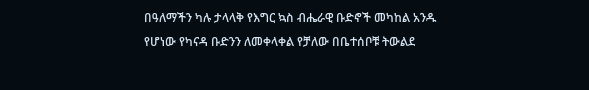በዓለማችን ካሉ ታላላቅ የእግር ኳስ ብሔራዊ ቡድኖች መካከል አንዱ የሆነው የካናዳ ቡድንን ለመቀላቀል የቻለው በቤተሰቦቹ ትውልደ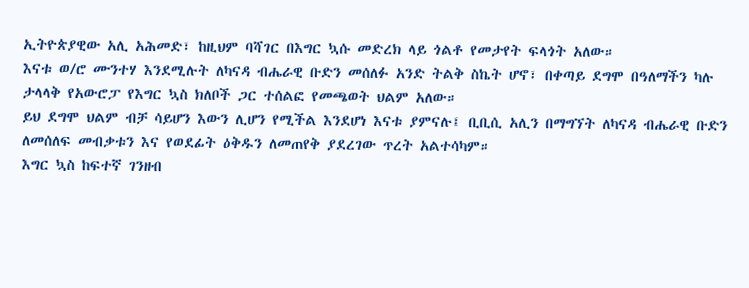ኢትዮጵያዊው አሊ አሕመድ፣ ከዚህም ባሻገር በእግር ኳሱ መድረክ ላይ ጎልቶ የመታየት ፍላጎት አለው።
እናቱ ወ/ሮ ሙንተሃ እንደሚሉት ለካናዳ ብሔራዊ ቡድን መሰለፉ አንድ ትልቅ ስኬት ሆኖ፣ በቀጣይ ደግሞ በዓለማችን ካሉ ታላላቅ የአውሮፓ የእግር ኳስ ክለቦች ጋር ተሰልፎ የመጫወት ህልም አለው።
ይህ ደግሞ ህልም ብቻ ሳይሆን እውን ሊሆን የሚችል እንደሆነ እናቱ ያምናሉ፤ ቢቢሲ አሊን በማግኘት ለካናዳ ብሔራዊ ቡድን ለመሰለፍ መብቃቱን እና የወደፊት ዕቅዱን ለመጠየቅ ያደረገው ጥረት አልተሳካም።
እግር ኳስ ከፍተኛ ገንዘብ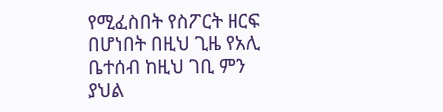የሚፈስበት የስፖርት ዘርፍ በሆነበት በዚህ ጊዜ የአሊ ቤተሰብ ከዚህ ገቢ ምን ያህል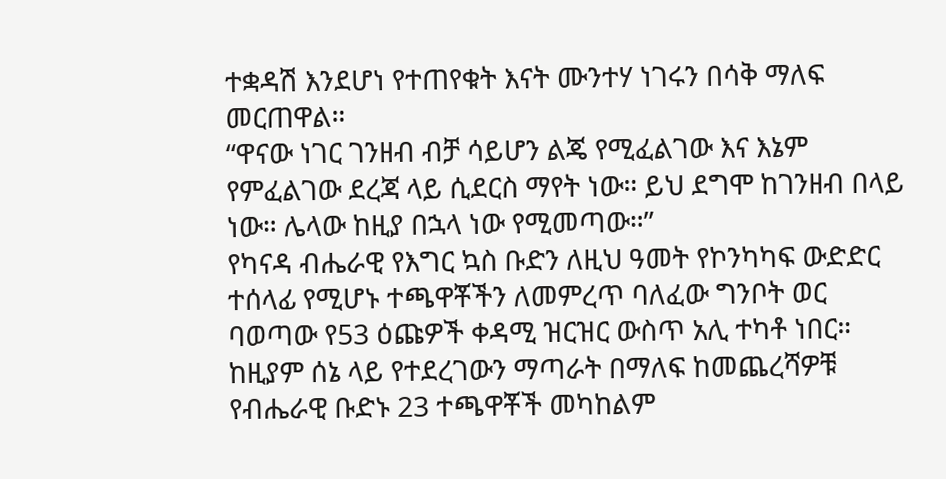ተቋዳሽ እንደሆነ የተጠየቁት እናት ሙንተሃ ነገሩን በሳቅ ማለፍ መርጠዋል።
“ዋናው ነገር ገንዘብ ብቻ ሳይሆን ልጄ የሚፈልገው እና እኔም የምፈልገው ደረጃ ላይ ሲደርስ ማየት ነው። ይህ ደግሞ ከገንዘብ በላይ ነው። ሌላው ከዚያ በኋላ ነው የሚመጣው።”
የካናዳ ብሔራዊ የእግር ኳስ ቡድን ለዚህ ዓመት የኮንካካፍ ውድድር ተሰላፊ የሚሆኑ ተጫዋቾችን ለመምረጥ ባለፈው ግንቦት ወር ባወጣው የ53 ዕጩዎች ቀዳሚ ዝርዝር ውስጥ አሊ ተካቶ ነበር።
ከዚያም ሰኔ ላይ የተደረገውን ማጣራት በማለፍ ከመጨረሻዎቹ የብሔራዊ ቡድኑ 23 ተጫዋቾች መካከልም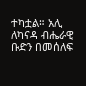ተካቷል። አሊ ለካናዳ ብሔራዊ ቡድን በመሰለፍ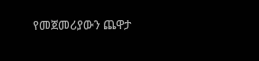የመጀመሪያውን ጨዋታ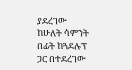ያደረገው ከሁለት ሳምንት በፊት ከጓደሉፕ ጋር በተደረገው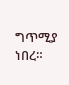ግጥሚያ ነበረ።